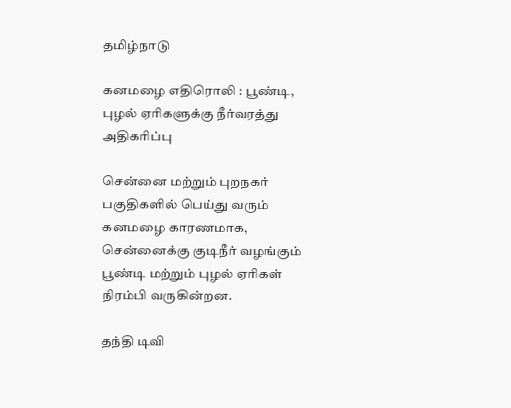தமிழ்நாடு

கனமழை எதிரொலி : பூண்டி, புழல் ஏரிகளுக்கு நீர்வரத்து அதிகரிப்பு

சென்னை மற்றும் புறநகர் பகுதிகளில் பெய்து வரும் கனமழை காரணமாக, சென்னைக்கு குடிநீர் வழங்கும் பூண்டி மற்றும் புழல் ஏரிகள் நிரம்பி வருகின்றன.

தந்தி டிவி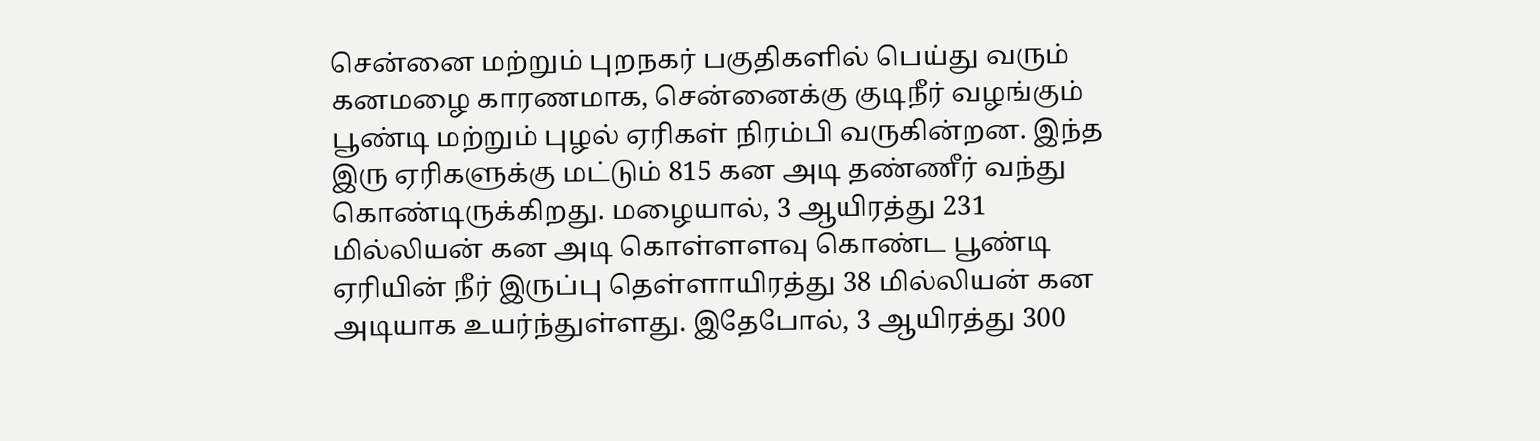சென்னை மற்றும் புறநகர் பகுதிகளில் பெய்து வரும் கனமழை காரணமாக, சென்னைக்கு குடிநீர் வழங்கும் பூண்டி மற்றும் புழல் ஏரிகள் நிரம்பி வருகின்றன. இந்த இரு ஏரிகளுக்கு மட்டும் 815 கன அடி தண்ணீர் வந்து கொண்டிருக்கிறது. மழையால், 3 ஆயிரத்து 231 மில்லியன் கன அடி கொள்ளளவு கொண்ட பூண்டி ஏரியின் நீர் இருப்பு தெள்ளாயிரத்து 38 மில்லியன் கன அடியாக உயர்ந்துள்ளது. இதேபோல், 3 ஆயிரத்து 300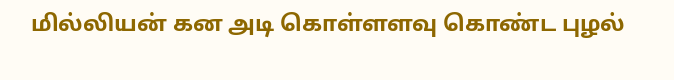மில்லியன் கன அடி கொள்ளளவு கொண்ட புழல்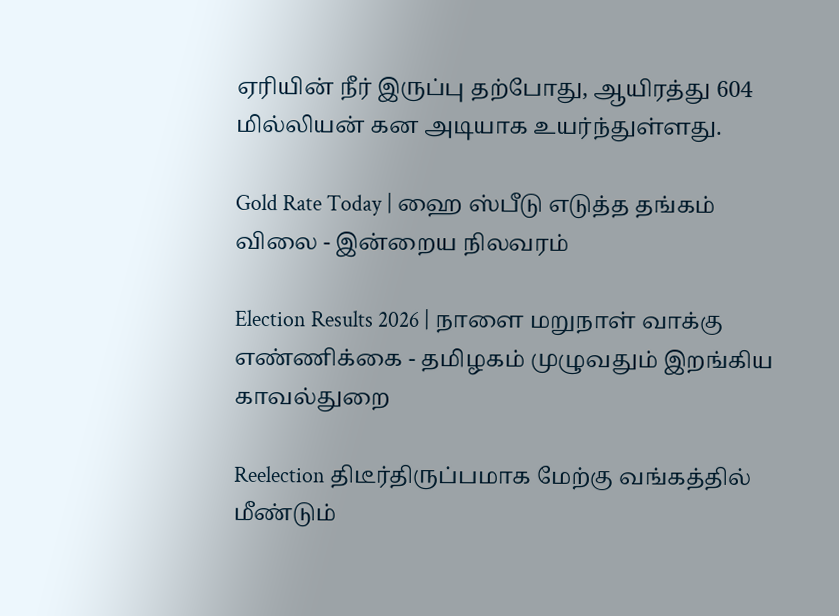ஏரியின் நீர் இருப்பு தற்போது, ஆயிரத்து 604 மில்லியன் கன அடியாக உயர்ந்துள்ளது.

Gold Rate Today | ஹை ஸ்பீடு எடுத்த தங்கம் விலை - இன்றைய நிலவரம்

Election Results 2026 | நாளை மறுநாள் வாக்கு எண்ணிக்கை - தமிழகம் முழுவதும் இறங்கிய காவல்துறை

Reelection திடீர்திருப்பமாக மேற்கு வங்கத்தில் மீண்டும்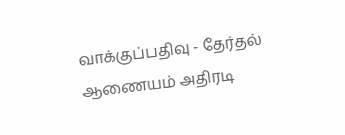வாக்குப்பதிவு - தேர்தல் ஆணையம் அதிரடி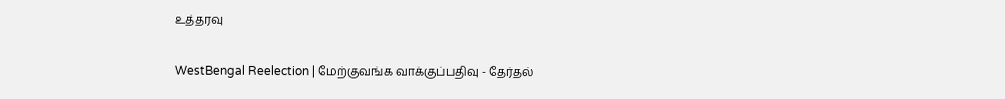உத்தரவு

WestBengal Reelection | மேற்குவங்க வாக்குப்பதிவு - தேர்தல்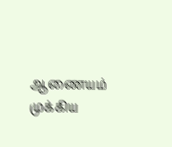ஆணையம் முக்கிய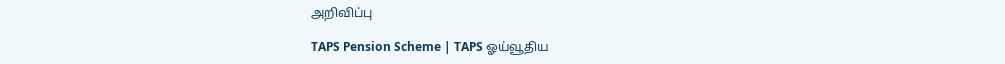அறிவிப்பு

TAPS Pension Scheme | TAPS ஓய்வூதிய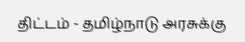திட்டம் - தமிழ்நாடு அரசுக்கு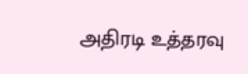அதிரடி உத்தரவு